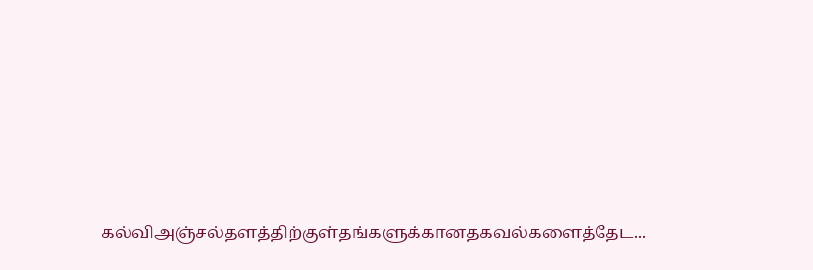கல்விஅஞ்சல்தளத்திற்குள்தங்களுக்கானதகவல்களைத்தேட...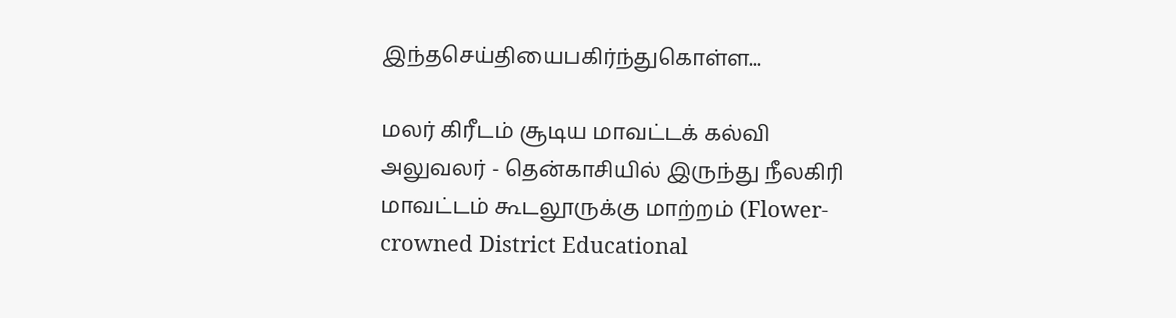இந்தசெய்தியைபகிர்ந்துகொள்ள...

மலர் கிரீடம் சூடிய மாவட்டக் கல்வி அலுவலர் - தென்காசியில் இருந்து நீலகிரி மாவட்டம் கூடலூருக்கு மாற்றம் (Flower-crowned District Educational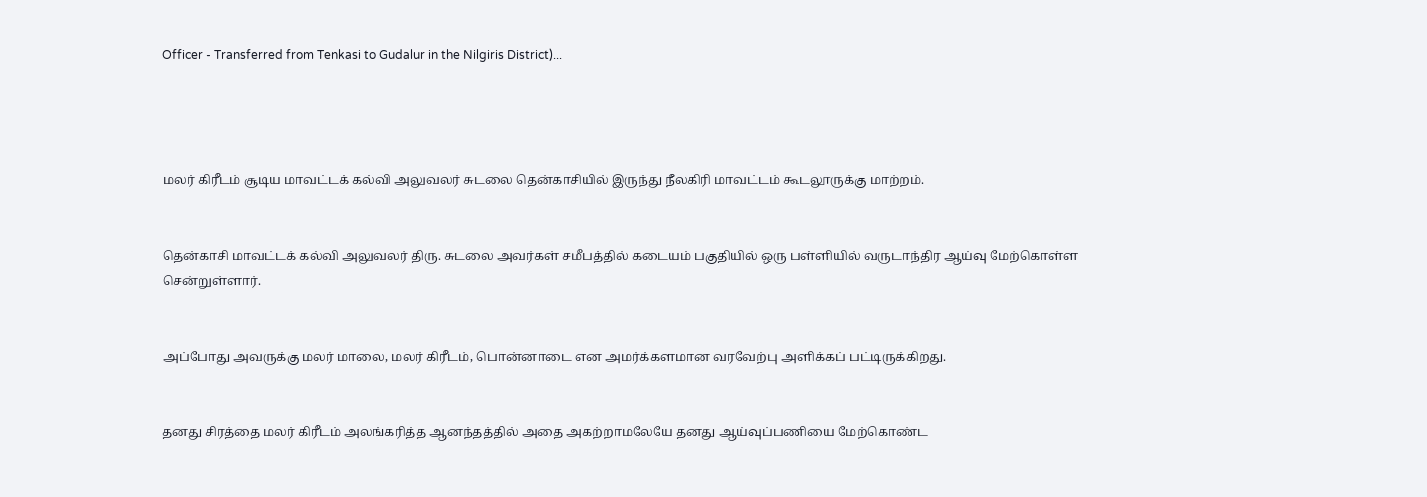Officer - Transferred from Tenkasi to Gudalur in the Nilgiris District)...




மலர் கிரீடம் சூடிய மாவட்டக் கல்வி அலுவலர் சுடலை தென்காசியில் இருந்து நீலகிரி மாவட்டம் கூடலூருக்கு மாற்றம்.


தென்காசி மாவட்டக் கல்வி அலுவலர் திரு. சுடலை அவர்கள் சமீபத்தில் கடையம் பகுதியில் ஒரு பள்ளியில் வருடாந்திர ஆய்வு மேற்கொள்ள சென்றுள்ளார்.


அப்போது அவருக்கு மலர் மாலை, மலர் கிரீடம், பொன்னாடை என அமர்க்களமான வரவேற்பு அளிக்கப் பட்டிருக்கிறது.


தனது சிரத்தை மலர் கிரீடம் அலங்கரித்த ஆனந்தத்தில் அதை அகற்றாமலேயே தனது ஆய்வுப்பணியை மேற்கொண்ட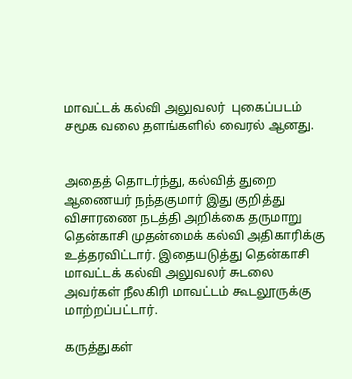மாவட்டக் கல்வி அலுவலர்  புகைப்படம் சமூக வலை தளங்களில் வைரல் ஆனது.


அதைத் தொடர்ந்து, கல்வித் துறை ஆணையர் நந்தகுமார் இது குறித்து விசாரணை நடத்தி அறிக்கை தருமாறு தென்காசி முதன்மைக் கல்வி அதிகாரிக்கு உத்தரவிட்டார். இதையடுத்து தென்காசி மாவட்டக் கல்வி அலுவலர் சுடலை அவர்கள் நீலகிரி மாவட்டம் கூடலூருக்கு மாற்றப்பட்டார்.

கருத்துகள்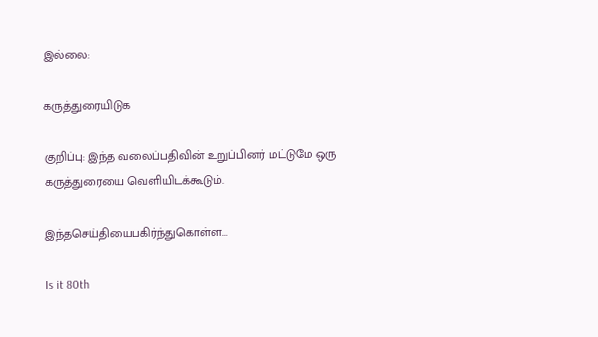இல்லை:

கருத்துரையிடுக

குறிப்பு: இந்த வலைப்பதிவின் உறுப்பினர் மட்டுமே ஒரு கருத்துரையை வெளியிடக்கூடும்.

இந்தசெய்தியைபகிர்ந்துகொள்ள...

Is it 80th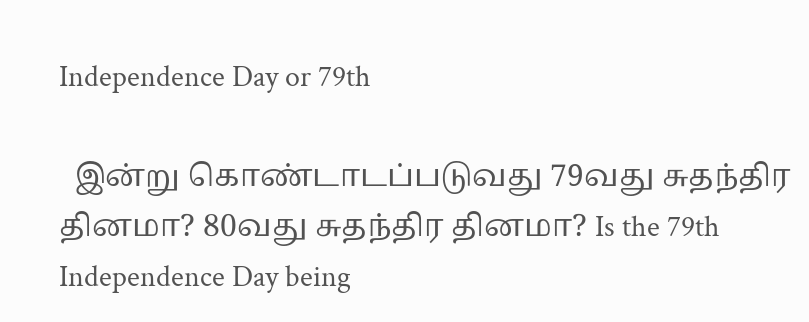Independence Day or 79th

  இன்று கொண்டாடப்படுவது 79வது சுதந்திர தினமா? 80வது சுதந்திர தினமா? Is the 79th Independence Day being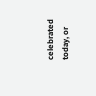celebrated today, or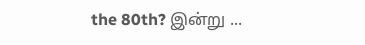the 80th? இன்று ...